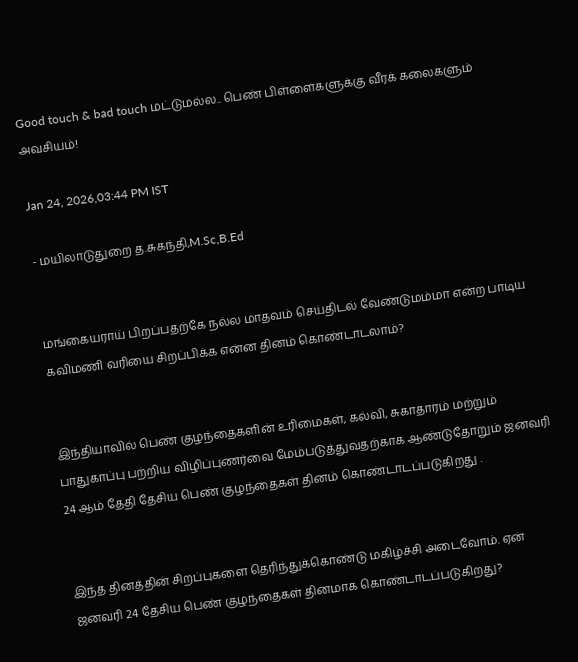Good touch & bad touch மட்டுமல்ல.. பெண் பிள்ளைகளுக்கு வீரக் கலைகளும் அவசியம்!

Jan 24, 2026,03:44 PM IST

- மயிலாடுதுறை த.சுகந்தி,M.Sc,B.Ed


மங்கையராய் பிறப்பதற்கே நல்ல மாதவம் செய்திடல் வேண்டுமம்மா என்ற பாடிய கவிமணி வரியை சிறப்பிக்க என்ன தினம் கொண்டாடலாம்?


இந்தியாவில் பெண் குழந்தைகளின் உரிமைகள், கல்வி, சுகாதாரம் மற்றும் பாதுகாப்பு பற்றிய விழிப்புணர்வை மேம்படுத்துவதற்காக ஆண்டுதோறும் ஜனவரி 24 ஆம் தேதி தேசிய பெண் குழந்தைகள் தினம் கொண்டாடப்படுகிறது .


இந்த தினத்தின் சிறப்புகளை தெரிந்துக்கொண்டு மகிழ்ச்சி அடைவோம். ஏன் ஜனவரி 24 தேசிய பெண் குழந்தைகள் தினமாக கொண்டாடப்படுகிறது?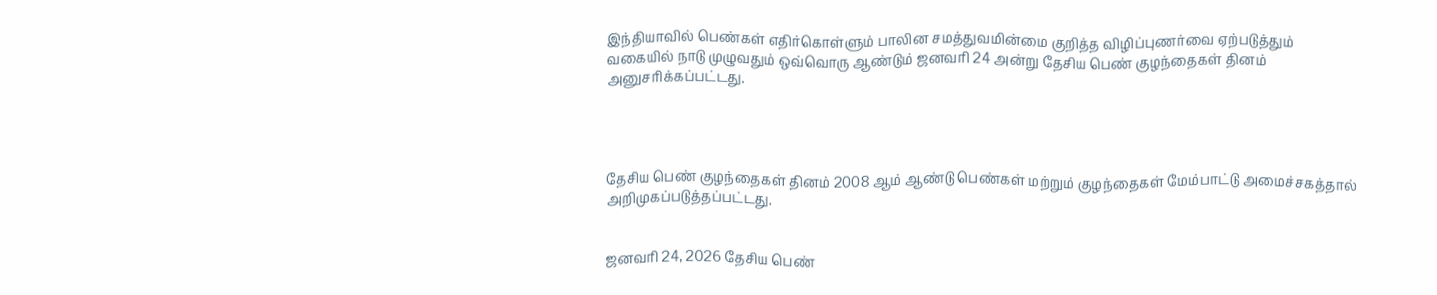இந்தியாவில் பெண்கள் எதிர்கொள்ளும் பாலின சமத்துவமின்மை குறித்த விழிப்புணர்வை ஏற்படுத்தும் வகையில் நாடு முழுவதும் ஒவ்வொரு ஆண்டும் ஜனவரி 24 அன்று தேசிய பெண் குழந்தைகள் தினம் அனுசரிக்கப்பட்டது.




தேசிய பெண் குழந்தைகள் தினம் 2008 ஆம் ஆண்டு பெண்கள் மற்றும் குழந்தைகள் மேம்பாட்டு அமைச்சகத்தால் அறிமுகப்படுத்தப்பட்டது.


ஜனவரி 24, 2026 தேசிய பெண்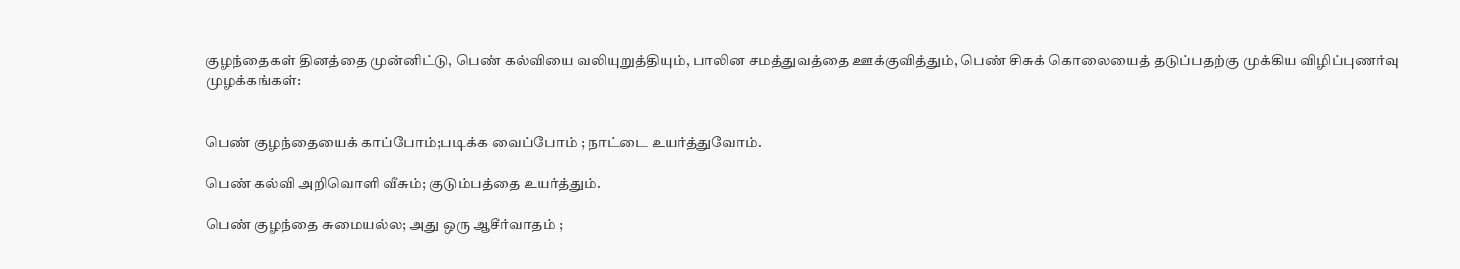குழந்தைகள் தினத்தை முன்னிட்டு, பெண் கல்வியை வலியுறுத்தியும், பாலின சமத்துவத்தை ஊக்குவித்தும், பெண் சிசுக் கொலையைத் தடுப்பதற்கு முக்கிய விழிப்புணர்வு முழக்கங்கள்:


பெண் குழந்தையைக் காப்போம்;படிக்க வைப்போம் ; நாட்டை உயர்த்துவோம்.

பெண் கல்வி அறிவொளி வீசும்; குடும்பத்தை உயர்த்தும்.

பெண் குழந்தை சுமையல்ல; அது ஒரு ஆசீர்வாதம் ;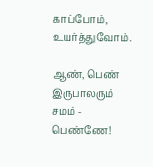காப்போம், உயர்த்துவோம்.

ஆண், பெண் இருபாலரும் சமம் - பெண்ணே!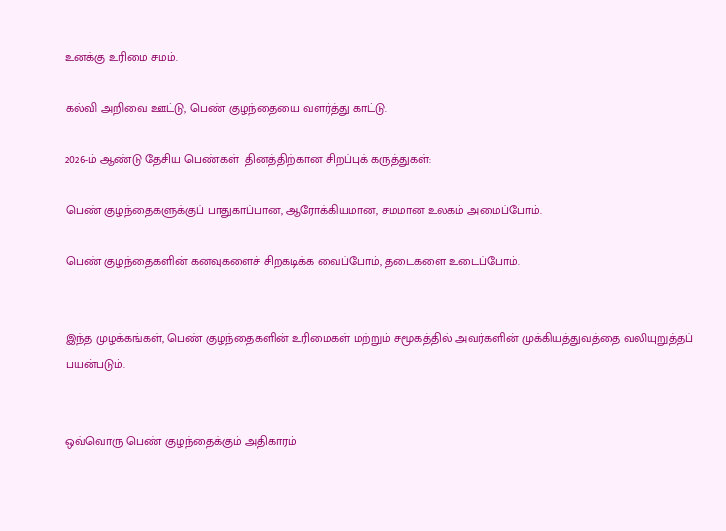உனக்கு உரிமை சமம்.

கல்வி அறிவை ஊட்டு, பெண் குழந்தையை வளர்த்து காட்டு.

2026-ம் ஆண்டு தேசிய பெண்கள்  தினத்திற்கான சிறப்புக் கருத்துகள்:

பெண் குழந்தைகளுக்குப் பாதுகாப்பான, ஆரோக்கியமான, சமமான உலகம் அமைப்போம்.

பெண் குழந்தைகளின் கனவுகளைச் சிறகடிக்க வைப்போம், தடைகளை உடைப்போம்.


இந்த முழக்கங்கள், பெண் குழந்தைகளின் உரிமைகள் மற்றும் சமூகத்தில் அவர்களின் முக்கியத்துவத்தை வலியுறுத்தப் பயன்படும்.


ஒவ்வொரு பெண் குழந்தைக்கும் அதிகாரம்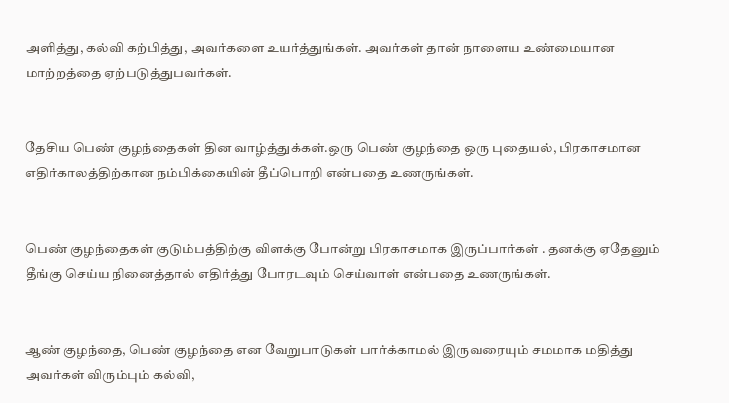அளித்து, கல்வி கற்பித்து, அவர்களை உயர்த்துங்கள். அவர்கள் தான் நாளைய உண்மையான மாற்றத்தை ஏற்படுத்துபவர்கள்.


தேசிய பெண் குழந்தைகள் தின வாழ்த்துக்கள்.ஒரு பெண் குழந்தை ஒரு புதையல், பிரகாசமான எதிர்காலத்திற்கான நம்பிக்கையின் தீப்பொறி என்பதை உணருங்கள்.


பெண் குழந்தைகள் குடும்பத்திற்கு விளக்கு போன்று பிரகாசமாக இருப்பார்கள் . தனக்கு ஏதேனும் தீங்கு செய்ய நினைத்தால் எதிர்த்து போரடவும் செய்வாள் என்பதை உணருங்கள்.


ஆண் குழந்தை, பெண் குழந்தை என வேறுபாடுகள் பார்க்காமல் இருவரையும் சமமாக மதித்து அவர்கள் விரும்பும் கல்வி,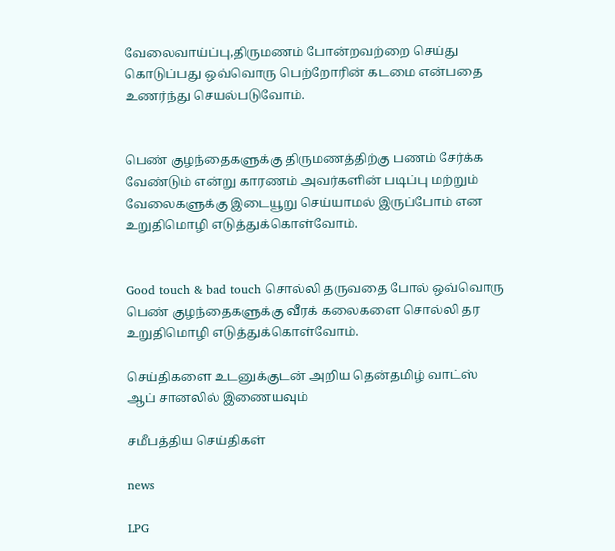வேலைவாய்ப்பு,திருமணம் போன்றவற்றை செய்து கொடுப்பது ஒவ்வொரு பெற்றோரின் கடமை என்பதை உணர்ந்து செயல்படுவோம்.


பெண் குழந்தைகளுக்கு திருமணத்திற்கு பணம் சேர்க்க வேண்டும் என்று காரணம் அவர்களின் படிப்பு மற்றும் வேலைகளுக்கு இடையூறு செய்யாமல் இருப்போம் என உறுதிமொழி எடுத்துக்கொள்வோம்.


Good touch & bad touch சொல்லி தருவதை போல் ஒவ்வொரு பெண் குழந்தைகளுக்கு வீரக் கலைகளை சொல்லி தர உறுதிமொழி எடுத்துக்கொள்வோம்.

செய்திகளை உடனுக்குடன் அறிய தென்தமிழ் வாட்ஸ் ஆப் சானலில் இணையவும்

சமீபத்திய செய்திகள்

news

LPG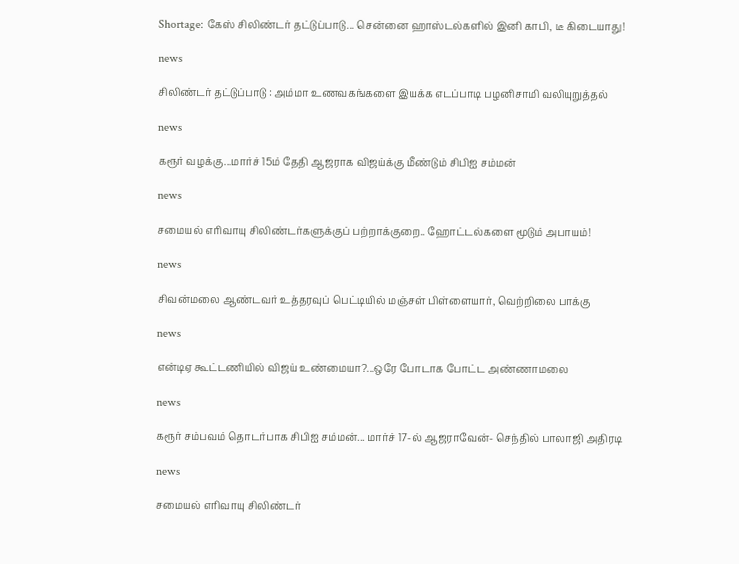Shortage: கேஸ் சிலிண்டர் தட்டுப்பாடு... சென்னை ஹாஸ்டல்களில் இனி காபி, டீ கிடையாது!

news

சிலிண்டர் தட்டுப்பாடு : அம்மா உணவகங்களை இயக்க எடப்பாடி பழனிசாமி வலியுறுத்தல்

news

கரூர் வழக்கு...மார்ச் 15ம் தேதி ஆஜராக விஜய்க்கு மீண்டும் சிபிஐ சம்மன்

news

சமையல் எரிவாயு சிலிண்டர்களுக்குப் பற்றாக்குறை.. ஹோட்டல்களை மூடும் அபாயம்!

news

சிவன்மலை ஆண்டவர் உத்தரவுப் பெட்டியில் மஞ்சள் பிள்ளையார், வெற்றிலை பாக்கு

news

என்டிஏ கூட்டணியில் விஜய் உண்மையா?...ஒரே போடாக போட்ட அண்ணாமலை

news

கரூர் சம்பவம் தொடர்பாக சிபிஐ சம்மன்... மார்ச் 17-ல் ஆஜராவேன்- செந்தில் பாலாஜி அதிரடி

news

சமையல் எரிவாயு சிலிண்டர்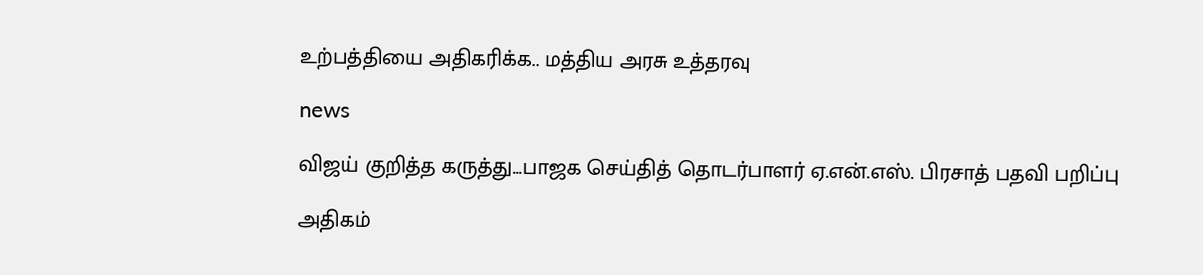உற்பத்தியை அதிகரிக்க.. மத்திய அரசு உத்தரவு

news

விஜய் குறித்த கருத்து...பாஜக செய்தித் தொடர்பாளர் ஏ.என்.எஸ். பிரசாத் பதவி பறிப்பு

அதிகம்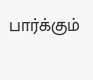பார்க்கும்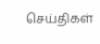செய்திகள்